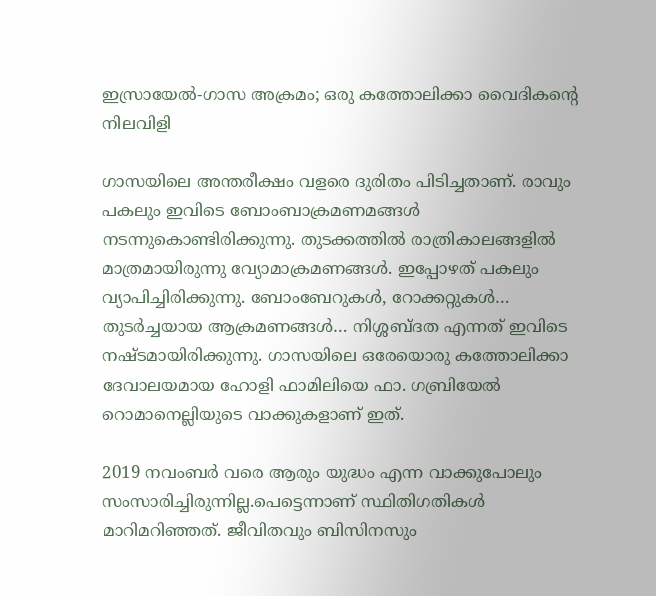ഇസ്രായേല്‍-ഗാസ അക്രമം; ഒരു കത്തോലിക്കാ വൈദികന്റെ നിലവിളി

ഗാസയിലെ അന്തരീക്ഷം വളരെ ദുരിതം പിടിച്ചതാണ്. രാവും പകലും ഇവിടെ ബോംബാക്രമണമങ്ങള്‍ നടന്നുകൊണ്ടിരിക്കുന്നു. തുടക്കത്തില്‍ രാത്രികാലങ്ങളില്‍ മാത്രമായിരുന്നു വ്യോമാക്രമണങ്ങള്‍. ഇപ്പോഴത് പകലും വ്യാപിച്ചിരിക്കുന്നു. ബോംബേറുകള്‍, റോക്കറ്റുകള്‍… തുടര്‍ച്ചയായ ആക്രമണങ്ങള്‍… നിശ്ശബ്ദത എന്നത് ഇവിടെ നഷ്ടമായിരിക്കുന്നു. ഗാസയിലെ ഒരേയൊരു കത്തോലിക്കാ ദേവാലയമായ ഹോളി ഫാമിലിയെ ഫാ. ഗബ്രിയേല്‍ റൊമാനെല്ലിയുടെ വാക്കുകളാണ് ഇത്.

2019 നവംബര്‍ വരെ ആരും യുദ്ധം എന്ന വാക്കുപോലും സംസാരിച്ചിരുന്നില്ല.പെട്ടെന്നാണ് സ്ഥിതിഗതികള്‍ മാറിമറിഞ്ഞത്. ജീവിതവും ബിസിനസും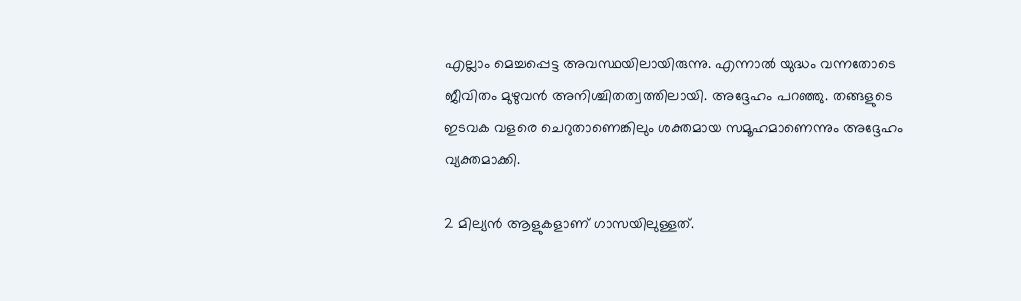എല്ലാം മെച്ചപ്പെട്ട അവസ്ഥയിലായിരുന്നു. എന്നാല്‍ യുദ്ധം വന്നതോടെ ജീവിതം മുഴുവന്‍ അനിശ്ചിതത്വത്തിലായി. അദ്ദേഹം പറഞ്ഞു. തങ്ങളുടെ ഇടവക വളരെ ചെറുതാണെങ്കിലും ശക്തമായ സമൂഹമാണെന്നും അദ്ദേഹം വ്യക്തമാക്കി.

2 മില്യന്‍ ആളുകളാണ് ഗാസയിലുള്ളത്.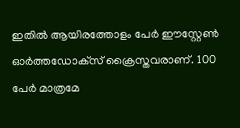ഇതില്‍ ആയിരത്തോളം പേര്‍ ഈസ്റ്റേണ്‍ ഓര്‍ത്തഡോക്‌സ് ക്രൈസ്തവരാണ്. 100 പേര്‍ മാത്രമേ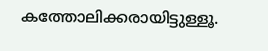കത്തോലിക്കരായിട്ടുള്ളൂ.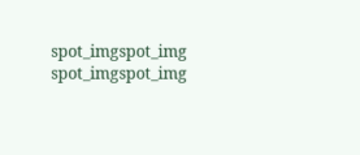spot_imgspot_img
spot_imgspot_img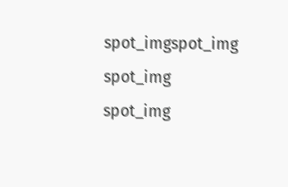spot_imgspot_img
spot_img
spot_img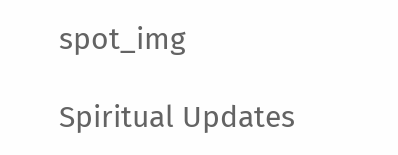spot_img

Spiritual Updates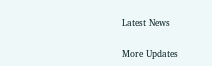Latest News

More Updates